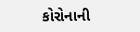કોરોનાની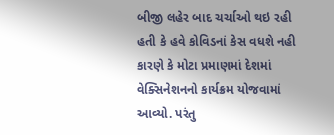બીજી લહેર બાદ ચર્ચાઓ થઇ રહી હતી કે હવે કોવિડનાં કેસ વધશે નહી કારણે કે મોટા પ્રમાણમાં દેશમાં વેક્સિનેશનનો કાર્યક્રમ યોજવામાં આવ્યો. પરંતુ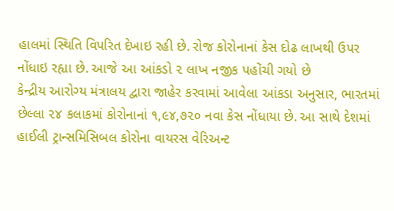હાલમાં સ્થિતિ વિપરિત દેખાઇ રહી છે. રોજ કોરોનાનાં કેસ દોઢ લાખથી ઉપર નોંધાઇ રહ્યા છે. આજે આ આંકડો ૨ લાખ નજીક પહોંચી ગયો છે
કેન્દ્રીય આરોગ્ય મંત્રાલય દ્વારા જાહેર કરવામાં આવેલા આંકડા અનુસાર, ભારતમાં છેલ્લા ૨૪ કલાકમાં કોરોનાનાં ૧,૯૪,૭૨૦ નવા કેસ નોંધાયા છે. આ સાથે દેશમાં હાઈલી ટ્રાન્સમિસિબલ કોરોના વાયરસ વેરિઅન્ટ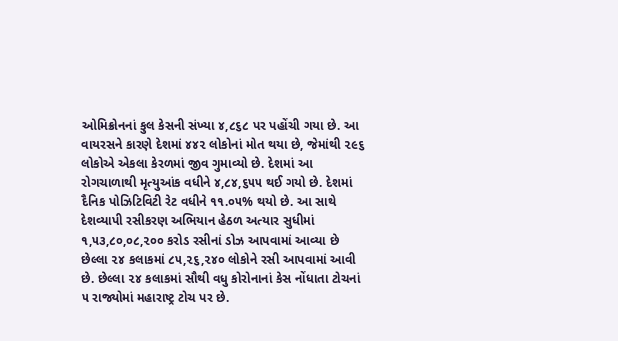ઓમિક્રોનનાં કુલ કેસની સંખ્યા ૪,૮૬૮ પર પહોંચી ગયા છે. આ વાયરસને કારણે દેશમાં ૪૪૨ લોકોનાં મોત થયા છે, જેમાંથી ૨૯૬ લોકોએ એકલા કેરળમાં જીવ ગુમાવ્યો છે. દેશમાં આ રોગચાળાથી મૃત્યુઆંક વધીને ૪,૮૪,૬૫૫ થઈ ગયો છે. દેશમાં દૈનિક પોઝિટિવિટી રેટ વધીને ૧૧.૦૫% થયો છે. આ સાથે દેશવ્યાપી રસીકરણ અભિયાન હેઠળ અત્યાર સુધીમાં ૧,૫૩,૮૦,૦૮,૨૦૦ કરોડ રસીનાં ડોઝ આપવામાં આવ્યા છે
છેલ્લા ૨૪ કલાકમાં ૮૫,૨૬,૨૪૦ લોકોને રસી આપવામાં આવી છે. છેલ્લા ૨૪ કલાકમાં સૌથી વધુ કોરોનાનાં કેસ નોંધાતા ટોચનાં ૫ રાજ્યોમાં મહારાષ્ટ્ર ટોચ પર છે.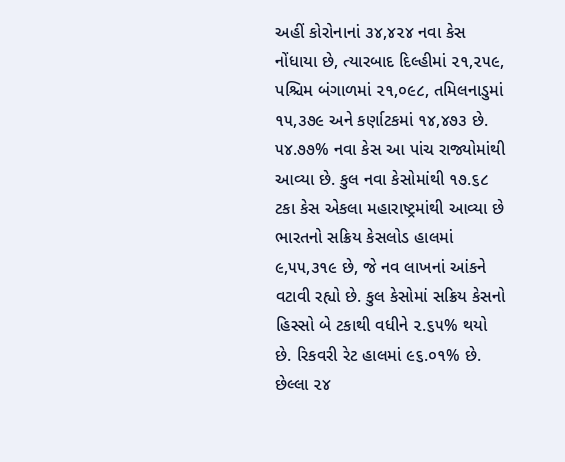અહીં કોરોનાનાં ૩૪,૪૨૪ નવા કેસ નોંધાયા છે, ત્યારબાદ દિલ્હીમાં ૨૧,૨૫૯, પશ્ચિમ બંગાળમાં ૨૧,૦૯૮, તમિલનાડુમાં ૧૫,૩૭૯ અને કર્ણાટકમાં ૧૪,૪૭૩ છે. ૫૪.૭૭% નવા કેસ આ પાંચ રાજ્યોમાંથી આવ્યા છે. કુલ નવા કેસોમાંથી ૧૭.૬૮ ટકા કેસ એકલા મહારાષ્ટ્રમાંથી આવ્યા છે
ભારતનો સક્રિય કેસલોડ હાલમાં ૯,૫૫,૩૧૯ છે, જે નવ લાખનાં આંકને વટાવી રહ્યો છે. કુલ કેસોમાં સક્રિય કેસનો હિસ્સો બે ટકાથી વધીને ૨.૬૫% થયો છે. રિકવરી રેટ હાલમાં ૯૬.૦૧% છે. છેલ્લા ૨૪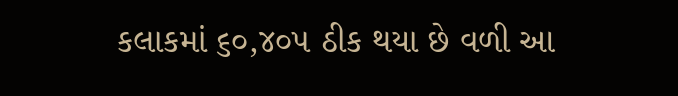કલાકમાં ૬૦,૪૦૫ ઠીક થયા છે વળી આ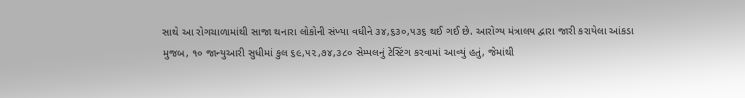સાથે આ રોગચાળામાંથી સાજા થનારા લોકોની સંખ્યા વધીને ૩૪,૬૩૦,૫૩૬ થઈ ગઈ છે. આરોગ્ય મંત્રાલય દ્વારા જારી કરાયેલા આંકડા મુજબ, ૧૦ જાન્યુઆરી સુધીમાં કુલ ૬૯,૫૨,૭૪,૩૮૦ સેમ્પલનું ટેસ્ટિંગ કરવામાં આવ્યું હતું, જેમાંથી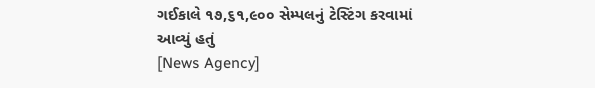ગઈકાલે ૧૭,૬૧,૯૦૦ સેમ્પલનું ટેસ્ટિંગ કરવામાં આવ્યું હતું
[News Agency]